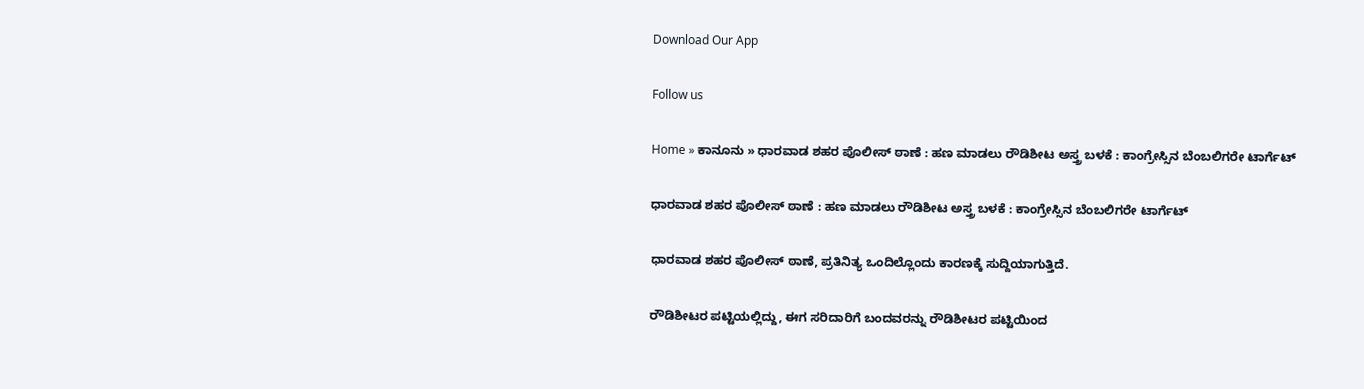Download Our App

Follow us

Home » ಕಾನೂನು » ಧಾರವಾಡ ಶಹರ ಪೊಲೀಸ್ ಠಾಣೆ : ಹಣ ಮಾಡಲು ರೌಡಿಶೀಟ ಅಸ್ತ್ರ ಬಳಕೆ : ಕಾಂಗ್ರೇಸ್ಸಿನ ಬೆಂಬಲಿಗರೇ ಟಾರ್ಗೆಟ್

ಧಾರವಾಡ ಶಹರ ಪೊಲೀಸ್ ಠಾಣೆ : ಹಣ ಮಾಡಲು ರೌಡಿಶೀಟ ಅಸ್ತ್ರ ಬಳಕೆ : ಕಾಂಗ್ರೇಸ್ಸಿನ ಬೆಂಬಲಿಗರೇ ಟಾರ್ಗೆಟ್

ಧಾರವಾಡ ಶಹರ ಪೊಲೀಸ್ ಠಾಣೆ, ಪ್ರತಿನಿತ್ಯ ಒಂದಿಲ್ಲೊಂದು ಕಾರಣಕ್ಕೆ ಸುದ್ದಿಯಾಗುತ್ತಿದೆ.

ರೌಡಿಶೀಟರ ಪಟ್ಟಿಯಲ್ಲಿದ್ದು, ಈಗ ಸರಿದಾರಿಗೆ ಬಂದವರನ್ನು ರೌಡಿಶೀಟರ ಪಟ್ಟಿಯಿಂದ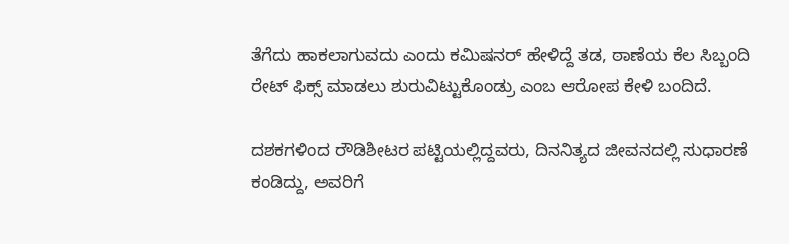ತೆಗೆದು ಹಾಕಲಾಗುವದು ಎಂದು ಕಮಿಷನರ್ ಹೇಳಿದ್ದೆ ತಡ, ಠಾಣೆಯ ಕೆಲ ಸಿಬ್ಬಂದಿ ರೇಟ್ ಫಿಕ್ಸ್ ಮಾಡಲು ಶುರುವಿಟ್ಟುಕೊಂಡ್ರು ಎಂಬ ಆರೋಪ ಕೇಳಿ ಬಂದಿದೆ.

ದಶಕಗಳಿಂದ ರೌಡಿಶೀಟರ ಪಟ್ಟಿಯಲ್ಲಿದ್ದವರು, ದಿನನಿತ್ಯದ ಜೀವನದಲ್ಲಿ ಸುಧಾರಣೆ ಕಂಡಿದ್ದು, ಅವರಿಗೆ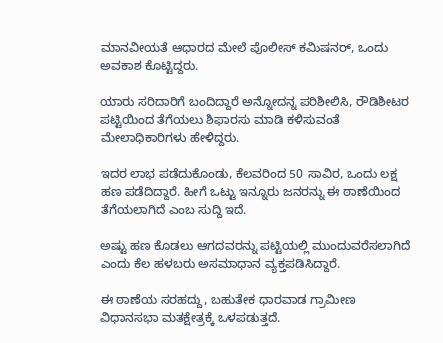ಮಾನವೀಯತೆ ಆಧಾರದ ಮೇಲೆ ಪೊಲೀಸ್ ಕಮಿಷನರ್, ಒಂದು ಅವಕಾಶ ಕೊಟ್ಟಿದ್ದರು.

ಯಾರು ಸರಿದಾರಿಗೆ ಬಂದಿದ್ದಾರೆ ಅನ್ನೋದನ್ನ ಪರಿಶೀಲಿಸಿ, ರೌಡಿಶೀಟರ ಪಟ್ಟಿಯಿಂದ ತೆಗೆಯಲು ಶಿಫಾರಸು ಮಾಡಿ ಕಳಿಸುವಂತೆ ಮೇಲಾಧಿಕಾರಿಗಳು ಹೇಳಿದ್ದರು.

ಇದರ ಲಾಭ ಪಡೆದುಕೊಂಡು, ಕೆಲವರಿಂದ 50 ಸಾವಿರ, ಒಂದು ಲಕ್ಷ ಹಣ ಪಡೆದಿದ್ದಾರೆ. ಹೀಗೆ ಒಟ್ಟು ಇನ್ನೂರು ಜನರನ್ನು ಈ ಠಾಣೆಯಿಂದ ತೆಗೆಯಲಾಗಿದೆ ಎಂಬ ಸುದ್ದಿ ಇದೆ.

ಅಷ್ಟು ಹಣ ಕೊಡಲು ಆಗದವರನ್ನು ಪಟ್ಟಿಯಲ್ಲಿ ಮುಂದುವರೆಸಲಾಗಿದೆ ಎಂದು ಕೆಲ ಹಳಬರು ಅಸಮಾಧಾನ ವ್ಯಕ್ತಪಡಿಸಿದ್ದಾರೆ.

ಈ ಠಾಣೆಯ ಸರಹದ್ದು, ಬಹುತೇಕ ಧಾರವಾಡ ಗ್ರಾಮೀಣ ವಿಧಾನಸಭಾ ಮತಕ್ಷೇತ್ರಕ್ಕೆ ಒಳಪಡುತ್ತದೆ.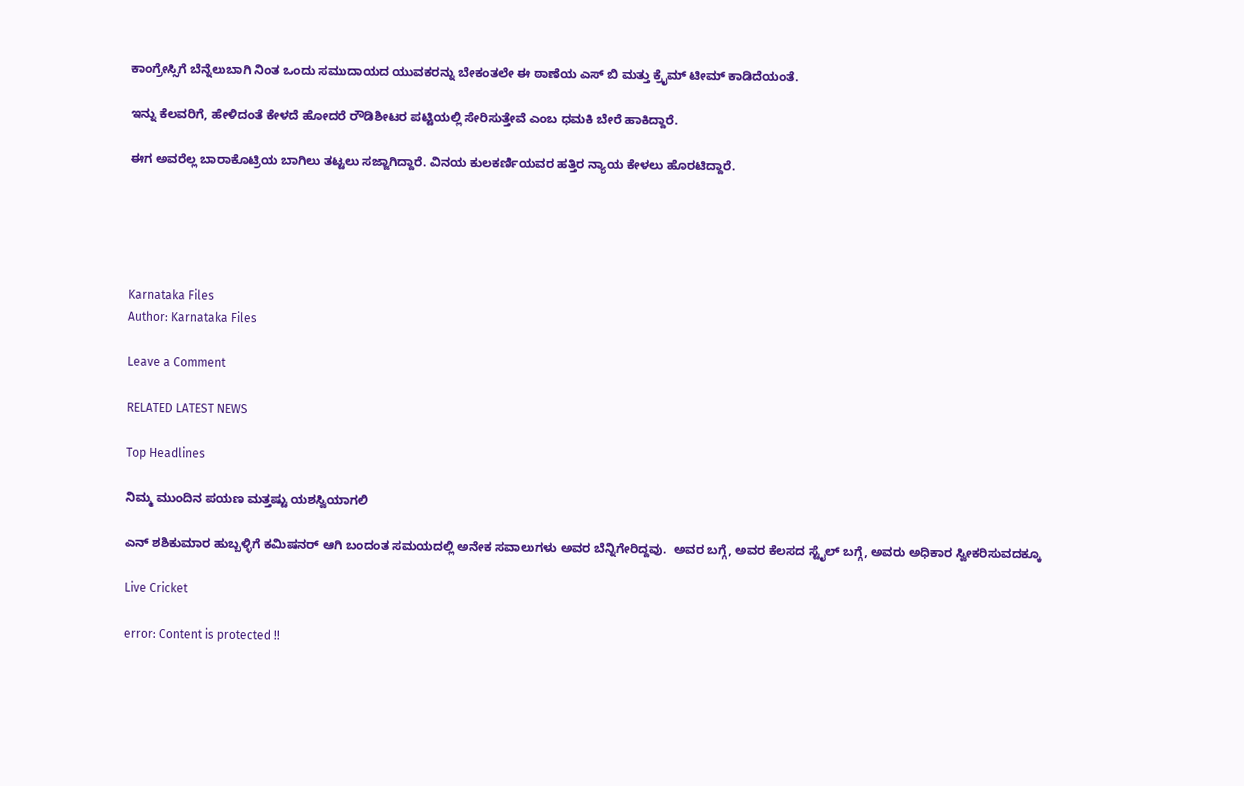ಕಾಂಗ್ರೇಸ್ಸಿಗೆ ಬೆನ್ನೆಲುಬಾಗಿ ನಿಂತ ಒಂದು ಸಮುದಾಯದ ಯುವಕರನ್ನು ಬೇಕಂತಲೇ ಈ ಠಾಣೆಯ ಎಸ್ ಬಿ ಮತ್ತು ಕ್ರೈಮ್ ಟೀಮ್ ಕಾಡಿದೆಯಂತೆ.

ಇನ್ನು ಕೆಲವರಿಗೆ, ಹೇಳಿದಂತೆ ಕೇಳದೆ ಹೋದರೆ ರೌಡಿಶೀಟರ ಪಟ್ಟಿಯಲ್ಲಿ ಸೇರಿಸುತ್ತೇವೆ ಎಂಬ ಧಮಕಿ ಬೇರೆ ಹಾಕಿದ್ದಾರೆ.

ಈಗ ಅವರೆಲ್ಲ ಬಾರಾಕೊಟ್ರಿಯ ಬಾಗಿಲು ತಟ್ಟಲು ಸಜ್ಜಾಗಿದ್ದಾರೆ. ವಿನಯ ಕುಲಕರ್ಣಿಯವರ ಹತ್ತಿರ ನ್ಯಾಯ ಕೇಳಲು ಹೊರಟಿದ್ದಾರೆ.





Karnataka Files
Author: Karnataka Files

Leave a Comment

RELATED LATEST NEWS

Top Headlines

ನಿಮ್ಮ ಮುಂದಿನ ಪಯಣ ಮತ್ತಷ್ಟು ಯಶಸ್ವಿಯಾಗಲಿ

ಎನ್ ಶಶಿಕುಮಾರ ಹುಬ್ಬಳ್ಳಿಗೆ ಕಮಿಷನರ್ ಆಗಿ ಬಂದಂತ ಸಮಯದಲ್ಲಿ ಅನೇಕ ಸವಾಲುಗಳು ಅವರ ಬೆನ್ನಿಗೇರಿದ್ದವು.  ಅವರ ಬಗ್ಗೆ, ಅವರ ಕೆಲಸದ ಸ್ಟೈಲ್ ಬಗ್ಗೆ, ಅವರು ಅಧಿಕಾರ ಸ್ವೀಕರಿಸುವದಕ್ಕೂ

Live Cricket

error: Content is protected !!